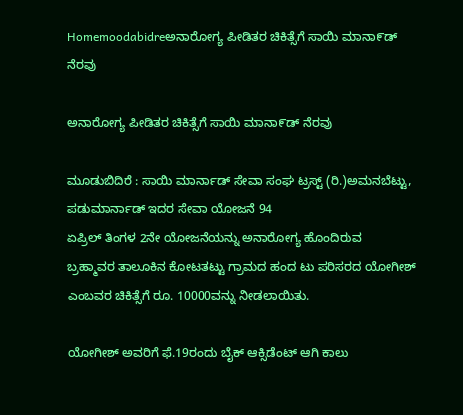Homemoodabidreಅನಾರೋಗ್ಯ ಪೀಡಿತರ ಚಿಕಿತ್ಸೆಗೆ ಸಾಯಿ ಮಾನಾ೯ಡ್ ನೆರವು

ಅನಾರೋಗ್ಯ ಪೀಡಿತರ ಚಿಕಿತ್ಸೆಗೆ ಸಾಯಿ ಮಾನಾ೯ಡ್ ನೆರವು

ಮೂಡುಬಿದಿರೆ : ಸಾಯಿ ಮಾರ್ನಾಡ್ ಸೇವಾ ಸಂಘ ಟ್ರಸ್ಟ್ (ರಿ.)ಅಮನಬೆಟ್ಟು, ಪಡುಮಾರ್ನಾಡ್ ಇದರ ಸೇವಾ ಯೋಜನೆ 94
ಏಪ್ರಿಲ್ ತಿಂಗಳ 2ನೇ ಯೋಜನೆಯನ್ನು ಅನಾರೋಗ್ಯ ಹೊಂದಿರುವ
ಬ್ರಹ್ಮಾವರ ತಾಲೂಕಿನ ಕೋಟತಟ್ಟು ಗ್ರಾಮದ ಹಂದ ಟು ಪರಿಸರದ ಯೋಗೀಶ್ ಎಂಬವರ ಚಿಕಿತ್ಸೆಗೆ ರೂ. 10000ವನ್ನು ನೀಡಲಾಯಿತು.

ಯೋಗೀಶ್ ಅವರಿಗೆ ಫೆ.19ರಂದು ಬೈಕ್ ಆಕ್ಸಿಡೆಂಟ್ ಆಗಿ ಕಾಲು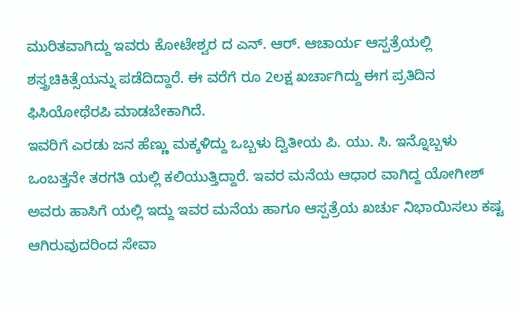ಮುರಿತವಾಗಿದ್ದು ಇವರು ಕೋಟೇಶ್ವರ ದ ಎನ್. ಆರ್. ಆಚಾರ್ಯ ಆಸ್ಪತ್ರೆಯಲ್ಲಿ ಶಸ್ತ್ರಚಿಕಿತ್ಸೆಯನ್ನು ಪಡೆದಿದ್ದಾರೆ. ಈ ವರೆಗೆ ರೂ 2ಲಕ್ಷ ಖರ್ಚಾಗಿದ್ದು ಈಗ ಪ್ರತಿದಿನ ಫಿಸಿಯೋಥೆರಪಿ ಮಾಡಬೇಕಾಗಿದೆ.
ಇವರಿಗೆ ಎರಡು ಜನ ಹೆಣ್ಣು ಮಕ್ಕಳಿದ್ದು ಒಬ್ಬಳು ದ್ವಿತೀಯ ಪಿ. ಯು. ಸಿ. ಇನ್ನೊಬ್ಬಳು ಒಂಬತ್ತನೇ ತರಗತಿ ಯಲ್ಲಿ ಕಲಿಯುತ್ತಿದ್ದಾರೆ. ಇವರ ಮನೆಯ ಆಧಾರ ವಾಗಿದ್ದ ಯೋಗೀಶ್ ಅವರು ಹಾಸಿಗೆ ಯಲ್ಲಿ ಇದ್ದು ಇವರ ಮನೆಯ ಹಾಗೂ ಆಸ್ಪತ್ರೆಯ ಖರ್ಚು ನಿಭಾಯಿಸಲು ಕಷ್ಟ ಆಗಿರುವುದರಿಂದ ಸೇವಾ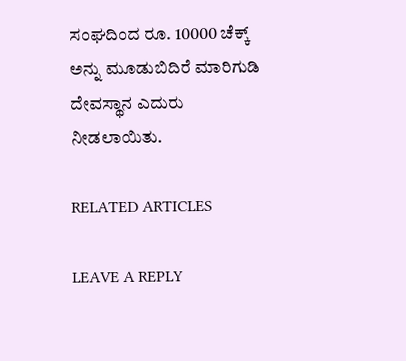ಸಂಘದಿಂದ ರೂ. 10000 ಚೆಕ್ಕ್ ಅನ್ನು ಮೂಡುಬಿದಿರೆ ಮಾರಿಗುಡಿ ದೇವಸ್ಥಾನ ಎದುರು ನೀಡಲಾಯಿತು.

RELATED ARTICLES

LEAVE A REPLY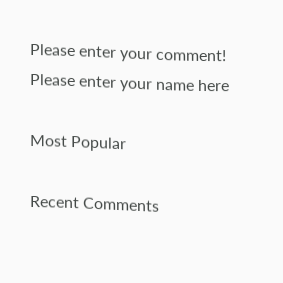Please enter your comment!
Please enter your name here

Most Popular

Recent Comments